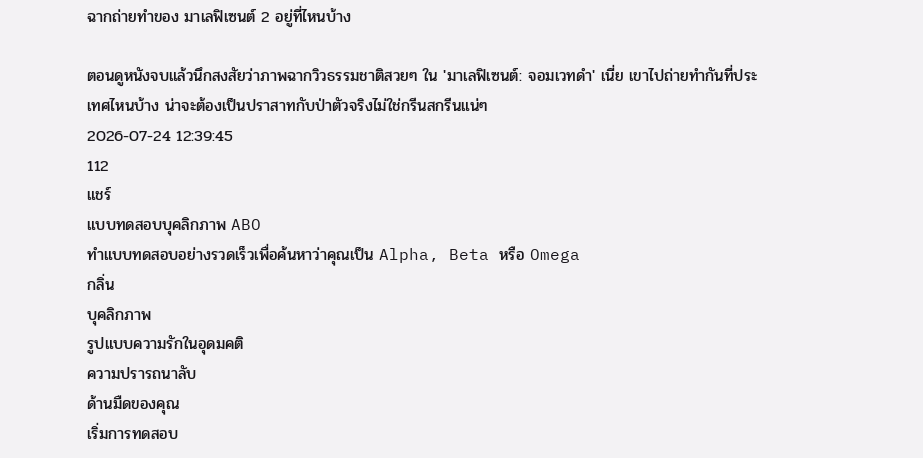ฉากถ่ายทำของ มาเลฟิเซนต์ 2 อยู่ที่ไหนบ้าง

ตอนดูหนังจบแล้วนึกสงสัยว่าภาพฉากวิวธรรมชาติสวยๆ ใน 'มาเลฟิเซนต์: จอมเวทดำ' เนี่ย เขาไปถ่ายทำกันที่ประเทศไหนบ้าง น่าจะต้องเป็นปราสาทกับป่าตัวจริงไม่ใช่กรีนสกรีนแน่ๆ
2026-07-24 12:39:45
112
แชร์
แบบทดสอบบุคลิกภาพ ABO
ทำแบบทดสอบอย่างรวดเร็วเพื่อค้นหาว่าคุณเป็น Alpha, Beta หรือ Omega
กลิ่น
บุคลิกภาพ
รูปแบบความรักในอุดมคติ
ความปรารถนาลับ
ด้านมืดของคุณ
เริ่มการทดสอบ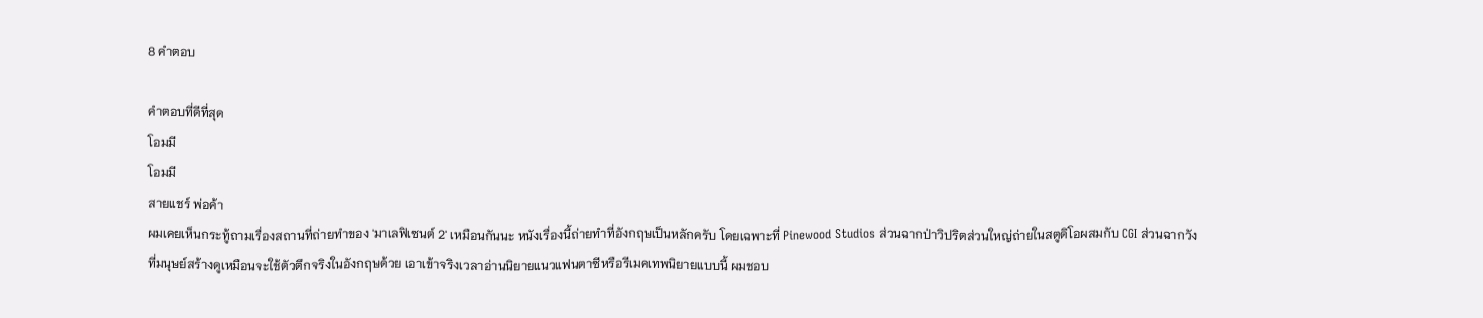8 คำตอบ

คำตอบที่ดีที่สุด
โอมมี
โอมมี
สายแชร์ พ่อค้า
ผมเคยเห็นกระทู้ถามเรื่องสถานที่ถ่ายทำของ 'มาเลฟิเซนต์ 2' เหมือนกันนะ หนังเรื่องนี้ถ่ายทำที่อังกฤษเป็นหลักครับ โดยเฉพาะที่ Pinewood Studios ส่วนฉากป่าวิปริตส่วนใหญ่ถ่ายในสตูดิโอผสมกับ CGI ส่วนฉากวังที่มนุษย์สร้างดูเหมือนจะใช้ตัวตึกจริงในอังกฤษด้วย เอาเข้าจริงเวลาอ่านนิยายแนวแฟนตาซีหรือรีเมคเทพนิยายแบบนี้ ผมชอบ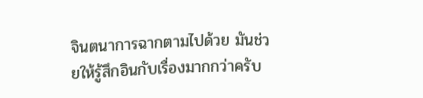จินตนาการฉากตามไปด้วย มันช่วยให้รู้สึกอินกับเรื่องมากกว่าครับ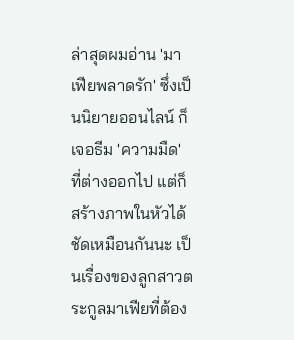ล่าสุดผมอ่าน 'มาเฟียพลาดรัก' ซึ่งเป็นนิยายออนไลน์ ก็เจอธีม 'ความมืด' ที่ต่างออกไป แต่ก็สร้างภาพในหัวได้ชัดเหมือนกันนะ เป็นเรื่องของลูกสาวตระกูลมาเฟียที่ต้อง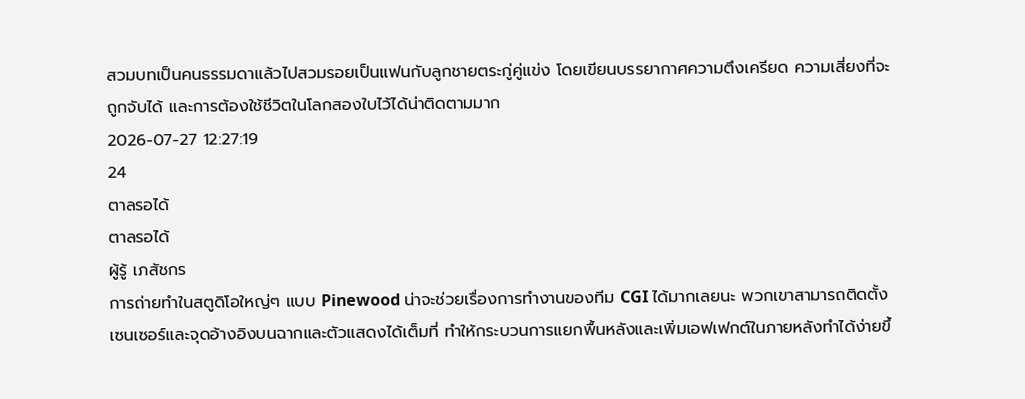สวมบทเป็นคนธรรมดาแล้วไปสวมรอยเป็นแฟนกับลูกชายตระกู่คู่แข่ง โดยเขียนบรรยากาศความตึงเครียด ความเสี่ยงที่จะถูกจับได้ และการต้องใช้ชีวิตในโลกสองใบไว้ได้น่าติดตามมาก
2026-07-27 12:27:19
24
ตาลรอได้
ตาลรอได้
ผู้รู้ เภสัชกร
การถ่ายทำในสตูดิโอใหญ่ๆ แบบ Pinewood น่าจะช่วยเรื่องการทำงานของทีม CGI ได้มากเลยนะ พวกเขาสามารถติดตั้งเซนเซอร์และจุดอ้างอิงบนฉากและตัวแสดงได้เต็มที่ ทำให้กระบวนการแยกพื้นหลังและเพิ่มเอฟเฟกต์ในภายหลังทำได้ง่ายขึ้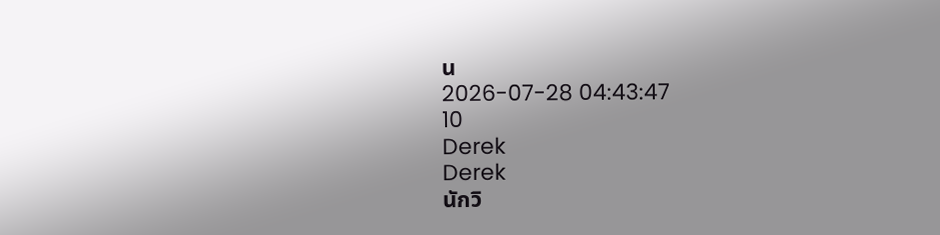น
2026-07-28 04:43:47
10
Derek
Derek
นักวิ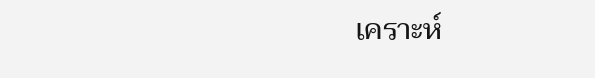เคราะห์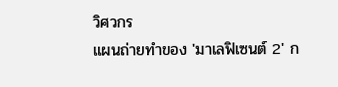วิศวกร
แผนถ่ายทำของ 'มาเลฟิเซนต์ 2' ก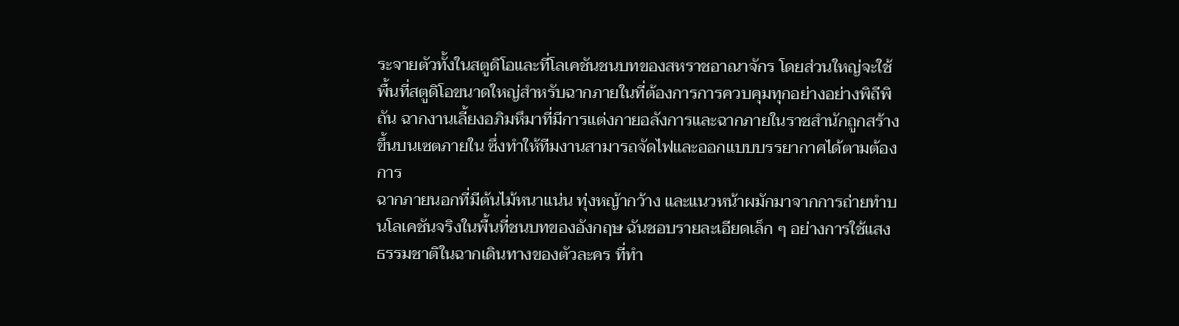ระจายตัวทั้งในสตูดิโอและที่โลเคชันชนบทของสหราชอาณาจักร โดยส่วนใหญ่จะใช้พื้นที่สตูดิโอขนาดใหญ่สำหรับฉากภายในที่ต้องการการควบคุมทุกอย่างอย่างพิถีพิถัน ฉากงานเลี้ยงอภิมหึมาที่มีการแต่งกายอลังการและฉากภายในราชสำนักถูกสร้างขึ้นบนเซตภายใน ซึ่งทำให้ทีมงานสามารถจัดไฟและออกแบบบรรยากาศได้ตามต้องการ
ฉากภายนอกที่มีต้นไม้หนาแน่น ทุ่งหญ้ากว้าง และแนวหน้าผมักมาจากการถ่ายทำบนโลเคชันจริงในพื้นที่ชนบทของอังกฤษ ฉันชอบรายละเอียดเล็ก ๆ อย่างการใช้แสงธรรมชาติในฉากเดินทางของตัวละคร ที่ทำ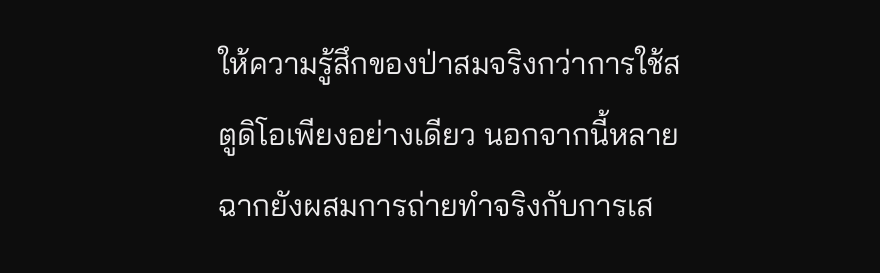ให้ความรู้สึกของป่าสมจริงกว่าการใช้สตูดิโอเพียงอย่างเดียว นอกจากนี้หลายฉากยังผสมการถ่ายทำจริงกับการเส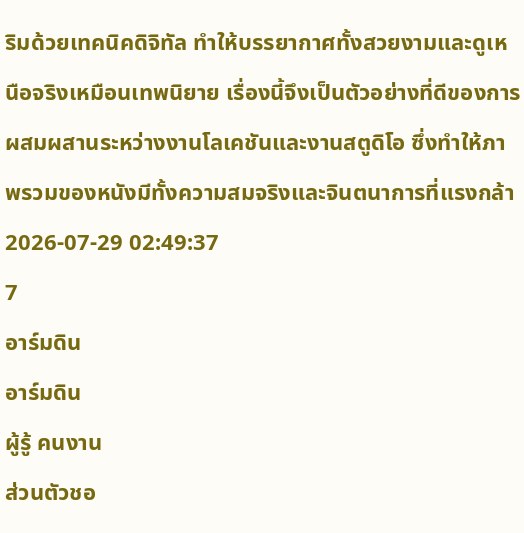ริมด้วยเทคนิคดิจิทัล ทำให้บรรยากาศทั้งสวยงามและดูเหนือจริงเหมือนเทพนิยาย เรื่องนี้จึงเป็นตัวอย่างที่ดีของการผสมผสานระหว่างงานโลเคชันและงานสตูดิโอ ซึ่งทำให้ภาพรวมของหนังมีทั้งความสมจริงและจินตนาการที่แรงกล้า
2026-07-29 02:49:37
7
อาร์มดิน
อาร์มดิน
ผู้รู้ คนงาน
ส่วนตัวชอ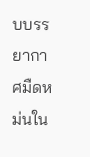บบรรยากาศมืดหม่นใน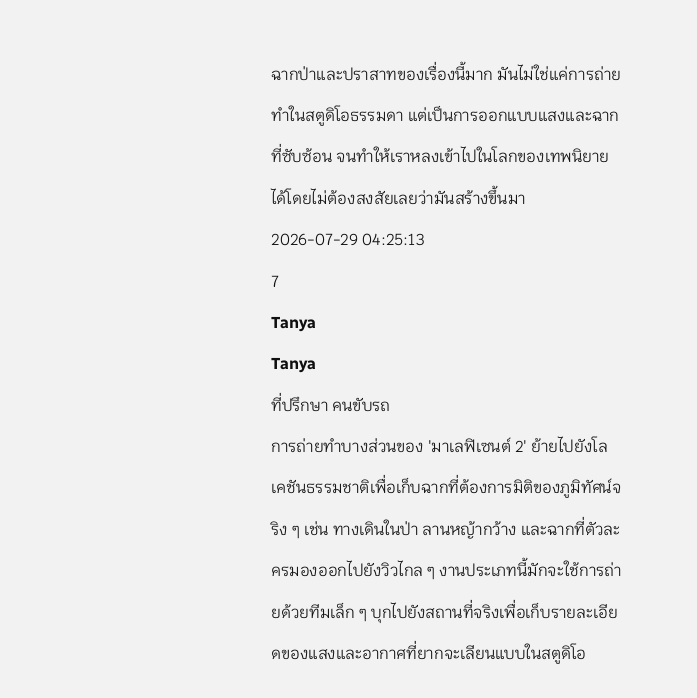ฉากป่าและปราสาทของเรื่องนี้มาก มันไม่ใช่แค่การถ่ายทำในสตูดิโอธรรมดา แต่เป็นการออกแบบแสงและฉากที่ซับซ้อน จนทำให้เราหลงเข้าไปในโลกของเทพนิยายได้โดยไม่ต้องสงสัยเลยว่ามันสร้างขึ้นมา
2026-07-29 04:25:13
7
Tanya
Tanya
ที่ปรึกษา คนขับรถ
การถ่ายทำบางส่วนของ 'มาเลฟิเซนต์ 2' ย้ายไปยังโลเคชันธรรมชาติเพื่อเก็บฉากที่ต้องการมิติของภูมิทัศน์จริง ๆ เช่น ทางเดินในป่า ลานหญ้ากว้าง และฉากที่ตัวละครมองออกไปยังวิวไกล ๆ งานประเภทนี้มักจะใช้การถ่ายด้วยทีมเล็ก ๆ บุกไปยังสถานที่จริงเพื่อเก็บรายละเอียดของแสงและอากาศที่ยากจะเลียนแบบในสตูดิโอ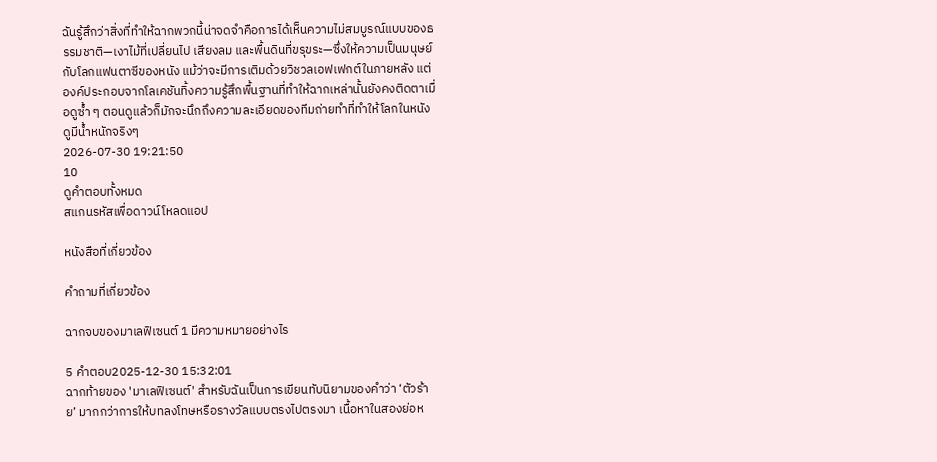ฉันรู้สึกว่าสิ่งที่ทำให้ฉากพวกนี้น่าจดจำคือการได้เห็นความไม่สมบูรณ์แบบของธรรมชาติ—เงาไม้ที่เปลี่ยนไป เสียงลม และพื้นดินที่ขรุขระ—ซึ่งให้ความเป็นมนุษย์กับโลกแฟนตาซีของหนัง แม้ว่าจะมีการเติมด้วยวิชวลเอฟเฟกต์ในภายหลัง แต่องค์ประกอบจากโลเคชันทิ้งความรู้สึกพื้นฐานที่ทำให้ฉากเหล่านั้นยังคงติดตาเมื่อดูซ้ำ ๆ ตอนดูแล้วก็มักจะนึกถึงความละเอียดของทีมถ่ายทำที่ทำให้โลกในหนังดูมีน้ำหนักจริงๆ
2026-07-30 19:21:50
10
ดูคำตอบทั้งหมด
สแกนรหัสเพื่อดาวน์โหลดแอป

หนังสือที่เกี่ยวข้อง

คำถามที่เกี่ยวข้อง

ฉากจบของมาเลฟิเซนต์ 1 มีความหมายอย่างไร

5 คำตอบ2025-12-30 15:32:01
ฉากท้ายของ 'มาเลฟิเซนต์' สำหรับฉันเป็นการเขียนทับนิยามของคำว่า ‘ตัวร้าย’ มากกว่าการให้บทลงโทษหรือรางวัลแบบตรงไปตรงมา เนื้อหาในสองย่อห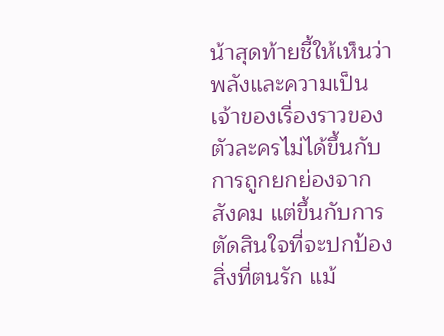น้าสุดท้ายชี้ให้เห็นว่าพลังและความเป็นเจ้าของเรื่องราวของตัวละครไม่ได้ขึ้นกับการถูกยกย่องจากสังคม แต่ขึ้นกับการตัดสินใจที่จะปกป้องสิ่งที่ตนรัก แม้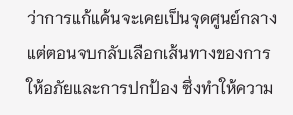ว่าการแก้แค้นจะเคยเป็นจุดศูนย์กลาง แต่ตอนจบกลับเลือกเส้นทางของการให้อภัยและการปกป้อง ซึ่งทำให้ความ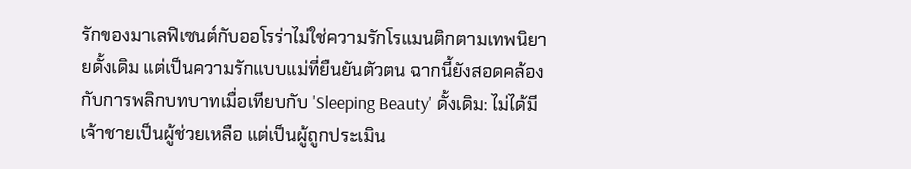รักของมาเลฟิเซนต์กับออโรร่าไม่ใช่ความรักโรแมนติกตามเทพนิยายดั้งเดิม แต่เป็นความรักแบบแม่ที่ยืนยันตัวตน ฉากนี้ยังสอดคล้องกับการพลิกบทบาทเมื่อเทียบกับ 'Sleeping Beauty' ดั้งเดิม: ไม่ได้มีเจ้าชายเป็นผู้ช่วยเหลือ แต่เป็นผู้ถูกประเมิน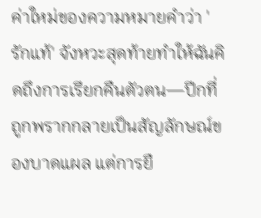ค่าใหม่ของความหมายคำว่า 'รักแท้' จังหวะสุดท้ายทำให้ฉันคิดถึงการเรียกคืนตัวตน—ปีกที่ถูกพรากกลายเป็นสัญลักษณ์ของบาดแผล แต่การยื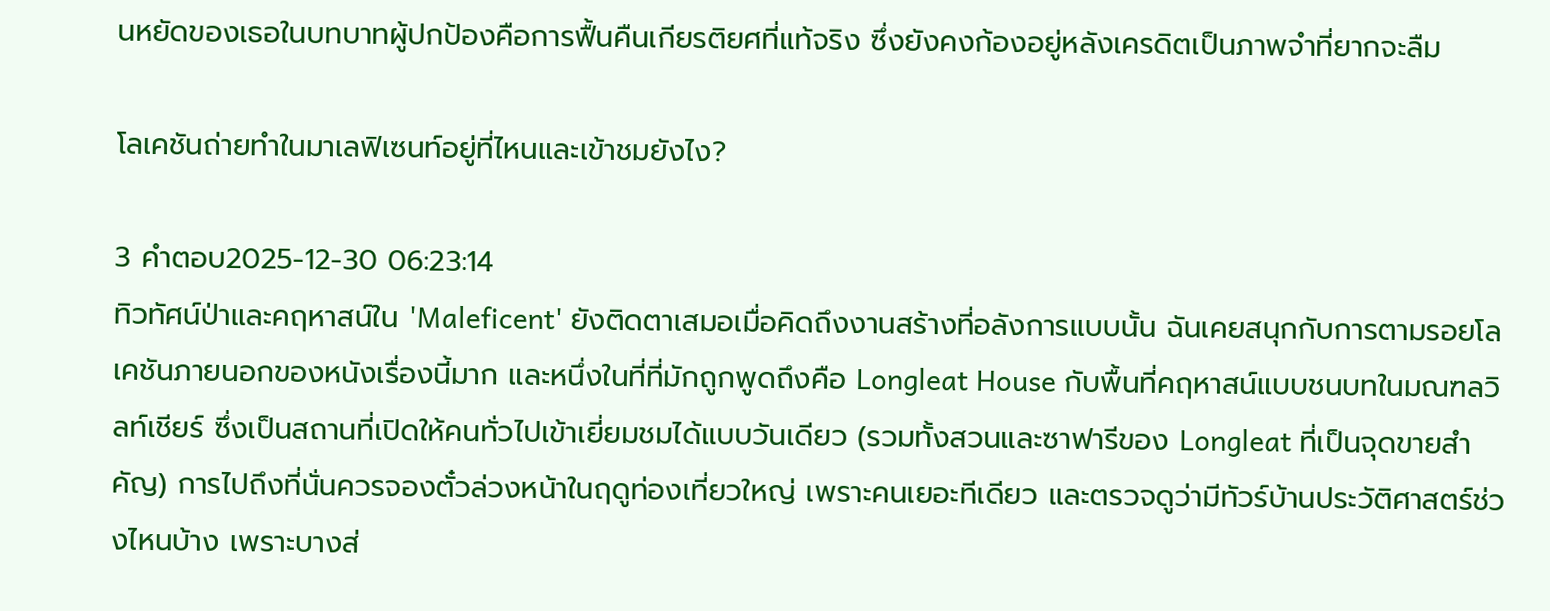นหยัดของเธอในบทบาทผู้ปกป้องคือการฟื้นคืนเกียรติยศที่แท้จริง ซึ่งยังคงก้องอยู่หลังเครดิตเป็นภาพจำที่ยากจะลืม

โลเคชันถ่ายทําในมาเลฟิเซนท์อยู่ที่ไหนและเข้าชมยังไง?

3 คำตอบ2025-12-30 06:23:14
ทิวทัศน์ป่าและคฤหาสน์ใน 'Maleficent' ยังติดตาเสมอเมื่อคิดถึงงานสร้างที่อลังการแบบนั้น ฉันเคยสนุกกับการตามรอยโลเคชันภายนอกของหนังเรื่องนี้มาก และหนึ่งในที่ที่มักถูกพูดถึงคือ Longleat House กับพื้นที่คฤหาสน์แบบชนบทในมณฑลวิลท์เชียร์ ซึ่งเป็นสถานที่เปิดให้คนทั่วไปเข้าเยี่ยมชมได้แบบวันเดียว (รวมทั้งสวนและซาฟารีของ Longleat ที่เป็นจุดขายสำคัญ) การไปถึงที่นั่นควรจองตั๋วล่วงหน้าในฤดูท่องเที่ยวใหญ่ เพราะคนเยอะทีเดียว และตรวจดูว่ามีทัวร์บ้านประวัติศาสตร์ช่วงไหนบ้าง เพราะบางส่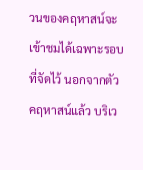วนของคฤหาสน์จะเข้าชมได้เฉพาะรอบที่จัดไว้ นอกจากตัวคฤหาสน์แล้ว บริเว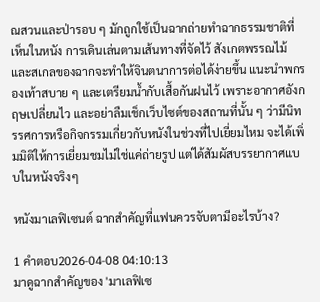ณสวนและป่ารอบ ๆ มักถูกใช้เป็นฉากถ่ายทำฉากธรรมชาติที่เห็นในหนัง การเดินเล่นตามเส้นทางที่จัดไว้ สังเกตพรรณไม้และสเกลของฉากจะทำให้จินตนาการต่อได้ง่ายขึ้น แนะนำพกรองเท้าสบาย ๆ และเตรียมน้ำกับเสื้อกันฝนไว้ เพราะอากาศอังกฤษเปลี่ยนไว และอย่าลืมเช็กเว็บไซต์ของสถานที่นั้น ๆ ว่ามีนิทรรศการหรือกิจกรรมเกี่ยวกับหนังในช่วงที่ไปเยี่ยมไหม จะได้เพิ่มมิติให้การเยี่ยมชมไม่ใช่แค่ถ่ายรูป แต่ได้สัมผัสบรรยากาศแบบในหนังจริงๆ

หนังมาเลฟิเซนต์ ฉากสำคัญที่แฟนควรจับตามีอะไรบ้าง?

1 คำตอบ2026-04-08 04:10:13
มาดูฉากสำคัญของ 'มาเลฟิเซ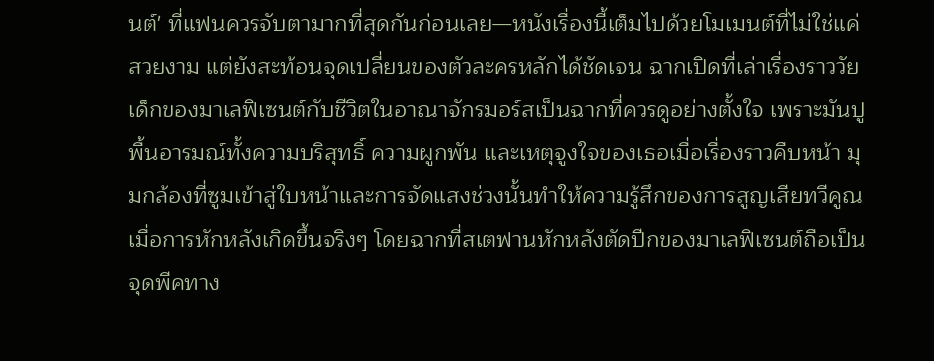นต์' ที่แฟนควรจับตามากที่สุดกันก่อนเลย—หนังเรื่องนี้เต็มไปด้วยโมเมนต์ที่ไม่ใช่แค่สวยงาม แต่ยังสะท้อนจุดเปลี่ยนของตัวละครหลักได้ชัดเจน ฉากเปิดที่เล่าเรื่องราววัยเด็กของมาเลฟิเซนต์กับชีวิตในอาณาจักรมอร์สเป็นฉากที่ควรดูอย่างตั้งใจ เพราะมันปูพื้นอารมณ์ทั้งความบริสุทธิ์ ความผูกพัน และเหตุจูงใจของเธอเมื่อเรื่องราวคืบหน้า มุมกล้องที่ซูมเข้าสู่ใบหน้าและการจัดแสงช่วงนั้นทำให้ความรู้สึกของการสูญเสียทวีคูณเมื่อการหักหลังเกิดขึ้นจริงๆ โดยฉากที่สเตฟานหักหลังตัดปีกของมาเลฟิเซนต์ถือเป็นจุดพีคทาง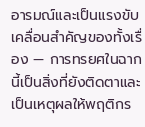อารมณ์และเป็นแรงขับเคลื่อนสำคัญของทั้งเรื่อง — การทรยศในฉากนี้เป็นสิ่งที่ยังติดตาและเป็นเหตุผลให้พฤติกร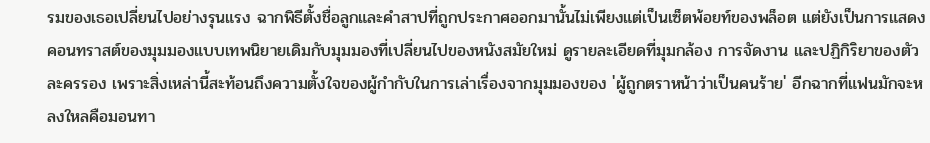รมของเธอเปลี่ยนไปอย่างรุนแรง ฉากพิธีตั้งชื่อลูกและคำสาปที่ถูกประกาศออกมานั้นไม่เพียงแต่เป็นเซ็ตพ้อยท์ของพล็อต แต่ยังเป็นการแสดงคอนทราสต์ของมุมมองแบบเทพนิยายเดิมกับมุมมองที่เปลี่ยนไปของหนังสมัยใหม่ ดูรายละเอียดที่มุมกล้อง การจัดงาน และปฏิกิริยาของตัวละครรอง เพราะสิ่งเหล่านี้สะท้อนถึงความตั้งใจของผู้กำกับในการเล่าเรื่องจากมุมมองของ 'ผู้ถูกตราหน้าว่าเป็นคนร้าย' อีกฉากที่แฟนมักจะหลงใหลคือมอนทา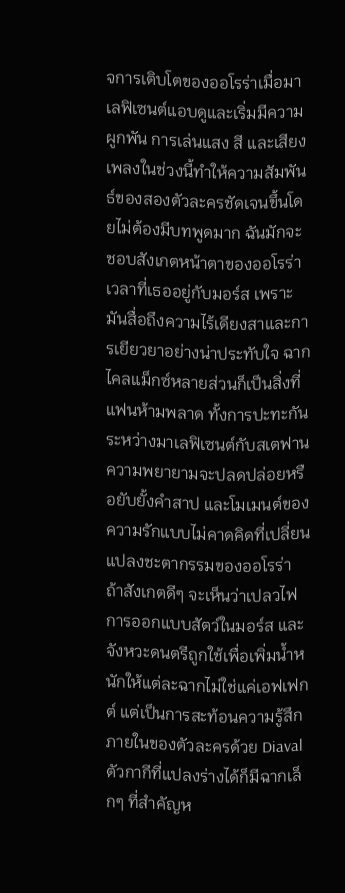จการเติบโตของออโรร่าเมื่อมาเลฟิเซนต์แอบดูและเริ่มมีความผูกพัน การเล่นแสง สี และเสียงเพลงในช่วงนี้ทำให้ความสัมพันธ์ของสองตัวละครชัดเจนขึ้นโดยไม่ต้องมีบทพูดมาก ฉันมักจะชอบสังเกตหน้าตาของออโรร่าเวลาที่เธออยู่กับมอร์ส เพราะมันสื่อถึงความไร้เดียงสาและการเยียวยาอย่างน่าประทับใจ ฉากไคลแม็กซ์หลายส่วนก็เป็นสิ่งที่แฟนห้ามพลาด ทั้งการปะทะกันระหว่างมาเลฟิเซนต์กับสเตฟาน ความพยายามจะปลดปล่อยหรือยับยั้งคำสาป และโมเมนต์ของความรักแบบไม่คาดคิดที่เปลี่ยนแปลงชะตากรรมของออโรร่า ถ้าสังเกตดีๆ จะเห็นว่าเปลวไฟ การออกแบบสัตว์ในมอร์ส และจังหวะดนตรีถูกใช้เพื่อเพิ่มน้ำหนักให้แต่ละฉากไม่ใช่แค่เอฟเฟกต์ แต่เป็นการสะท้อนความรู้สึกภายในของตัวละครด้วย Diaval ตัวกากีที่แปลงร่างได้ก็มีฉากเล็กๆ ที่สำคัญห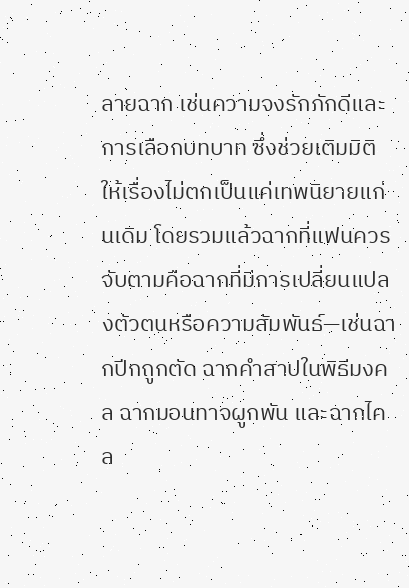ลายฉาก เช่นความจงรักภักดีและการเลือกบทบาท ซึ่งช่วยเติมมิติให้เรื่องไม่ตกเป็นแค่เทพนิยายแก่นเดิม โดยรวมแล้วฉากที่แฟนควรจับตามคือฉากที่มีการเปลี่ยนแปลงตัวตนหรือความสัมพันธ์—เช่นฉากปีกถูกตัด ฉากคำสาปในพิธีมงคล ฉากมอนทาจผูกพัน และฉากไคล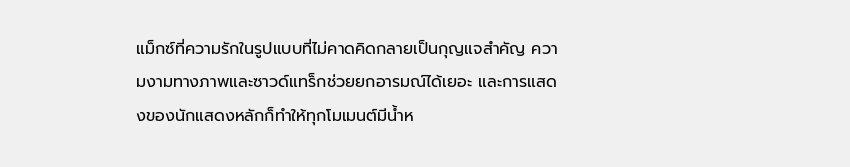แม็กซ์ที่ความรักในรูปแบบที่ไม่คาดคิดกลายเป็นกุญแจสำคัญ ความงามทางภาพและซาวด์แทร็กช่วยยกอารมณ์ได้เยอะ และการแสดงของนักแสดงหลักก็ทำให้ทุกโมเมนต์มีน้ำห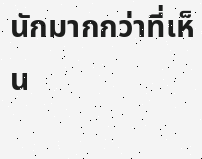นักมากกว่าที่เห็น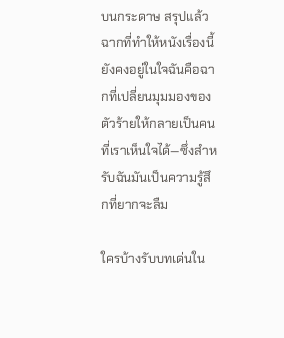บนกระดาษ สรุปแล้วฉากที่ทำให้หนังเรื่องนี้ยังคงอยู่ในใจฉันคือฉากที่เปลี่ยนมุมมองของตัวร้ายให้กลายเป็นคนที่เราเห็นใจได้—ซึ่งสำหรับฉันมันเป็นความรู้สึกที่ยากจะลืม

ใครบ้างรับบทเด่นใน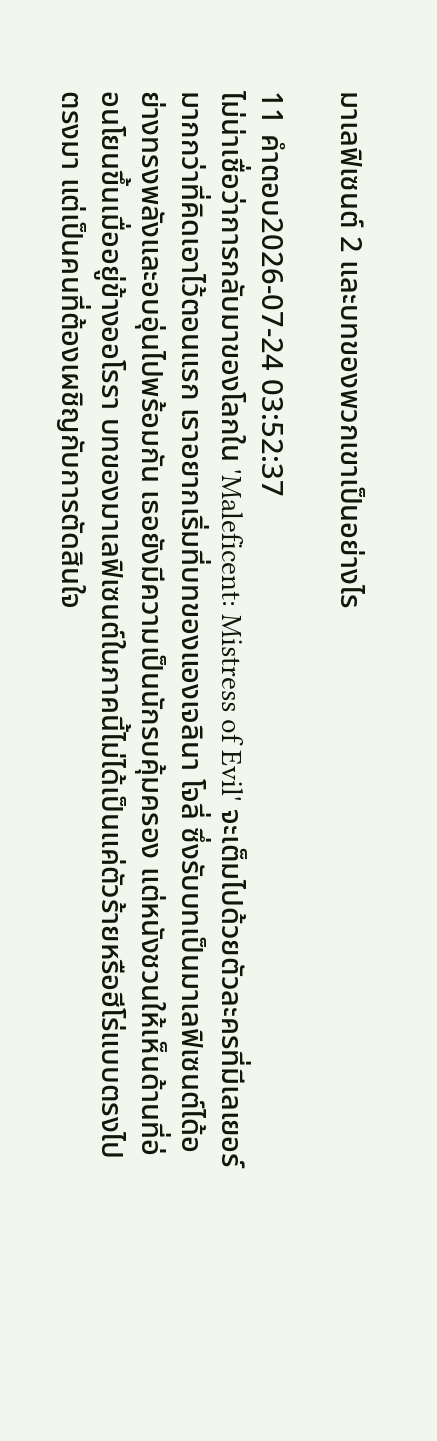มาเลฟิเซนต์ 2 และบทของพวกเขาเป็นอย่างไร

11 คำตอบ2026-07-24 03:52:37
ไม่น่าเชื่อว่าการกลับมาของโลกใน 'Maleficent: Mistress of Evil' จะเต็มไปด้วยตัวละครที่มีเลเยอร์มากกว่าที่คิดเอาไว้ตอนแรก เราอยากเริ่มที่บทของแองเจลินา โจลี่ ซึ่งรับบทเป็นมาเลฟิเซนต์ได้อย่างทรงพลังและอบอุ่นไปพร้อมกัน เธอยังมีความเป็นนักรบคุ้มครอง แต่หนังชวนให้เห็นด้านที่อ่อนโยนขึ้นเมื่ออยู่ข้างออโรรา บทของมาเลฟิเซนต์ในภาคนี้ไม่ได้เป็นแค่ตัวร้ายหรือฮีโร่แบบตรงไปตรงมา แต่เป็นคนที่ต้องเผชิญกับการตัดสินใจ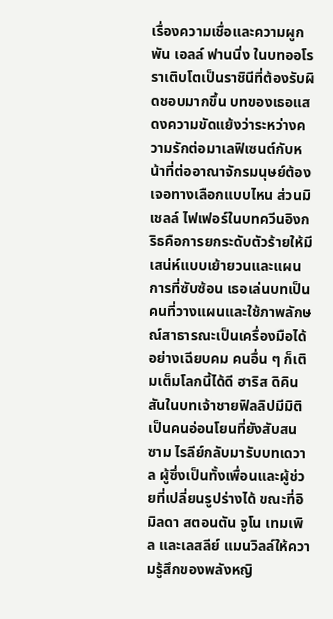เรื่องความเชื่อและความผูกพัน เอลล์ ฟานนิ่ง ในบทออโรราเติบโตเป็นราชินีที่ต้องรับผิดชอบมากขึ้น บทของเธอแสดงความขัดแย้งว่าระหว่างความรักต่อมาเลฟิเซนต์กับหน้าที่ต่ออาณาจักรมนุษย์ต้องเจอทางเลือกแบบไหน ส่วนมิเชลล์ ไฟเฟอร์ในบทควีนอิงกริธคือการยกระดับตัวร้ายให้มีเสน่ห์แบบเย้ายวนและแผนการที่ซับซ้อน เธอเล่นบทเป็นคนที่วางแผนและใช้ภาพลักษณ์สาธารณะเป็นเครื่องมือได้อย่างเฉียบคม คนอื่น ๆ ก็เติมเต็มโลกนี้ได้ดี ฮาริส ดิคินสันในบทเจ้าชายฟิลลิปมีมิติเป็นคนอ่อนโยนที่ยังสับสน ซาม ไรลีย์กลับมารับบทเดวาล ผู้ซึ่งเป็นทั้งเพื่อนและผู้ช่วยที่เปลี่ยนรูปร่างได้ ขณะที่อิมิลดา สตอนตัน จูโน เทมเพิล และเลสลีย์ แมนวิลล์ให้ความรู้สึกของพลังหญิ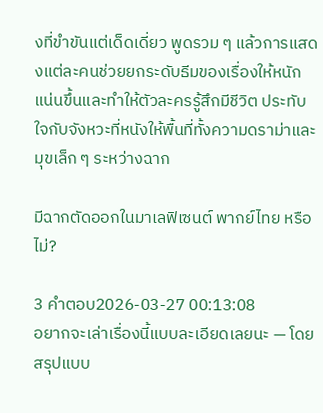งที่ขำขันแต่เด็ดเดี่ยว พูดรวม ๆ แล้วการแสดงแต่ละคนช่วยยกระดับธีมของเรื่องให้หนักแน่นขึ้นและทำให้ตัวละครรู้สึกมีชีวิต ประทับใจกับจังหวะที่หนังให้พื้นที่ทั้งความดราม่าและมุขเล็ก ๆ ระหว่างฉาก

มีฉากตัดออกในมาเลฟิเซนต์ พากย์ไทย หรือไม่?

3 คำตอบ2026-03-27 00:13:08
อยากจะเล่าเรื่องนี้แบบละเอียดเลยนะ — โดยสรุปแบบ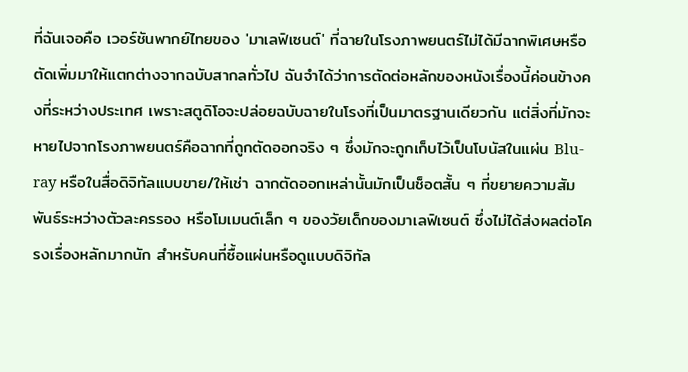ที่ฉันเจอคือ เวอร์ชันพากย์ไทยของ 'มาเลฟิเซนต์' ที่ฉายในโรงภาพยนตร์ไม่ได้มีฉากพิเศษหรือตัดเพิ่มมาให้แตกต่างจากฉบับสากลทั่วไป ฉันจำได้ว่าการตัดต่อหลักของหนังเรื่องนี้ค่อนข้างคงที่ระหว่างประเทศ เพราะสตูดิโอจะปล่อยฉบับฉายในโรงที่เป็นมาตรฐานเดียวกัน แต่สิ่งที่มักจะหายไปจากโรงภาพยนตร์คือฉากที่ถูกตัดออกจริง ๆ ซึ่งมักจะถูกเก็บไว้เป็นโบนัสในแผ่น Blu-ray หรือในสื่อดิจิทัลแบบขาย/ให้เช่า ฉากตัดออกเหล่านั้นมักเป็นช็อตสั้น ๆ ที่ขยายความสัมพันธ์ระหว่างตัวละครรอง หรือโมเมนต์เล็ก ๆ ของวัยเด็กของมาเลฟิเซนต์ ซึ่งไม่ได้ส่งผลต่อโครงเรื่องหลักมากนัก สำหรับคนที่ซื้อแผ่นหรือดูแบบดิจิทัล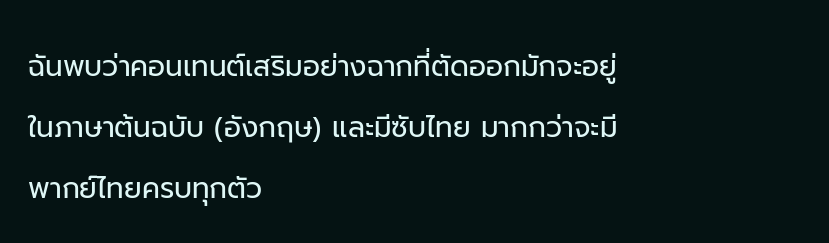ฉันพบว่าคอนเทนต์เสริมอย่างฉากที่ตัดออกมักจะอยู่ในภาษาต้นฉบับ (อังกฤษ) และมีซับไทย มากกว่าจะมีพากย์ไทยครบทุกตัว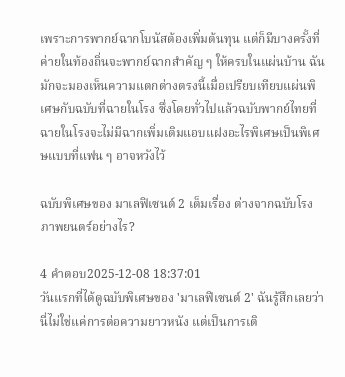เพราะการพากย์ฉากโบนัสต้องเพิ่มต้นทุน แต่ก็มีบางครั้งที่ค่ายในท้องถิ่นจะพากย์ฉากสำคัญ ๆ ให้ครบในแผ่นบ้าน ฉันมักจะมองเห็นความแตกต่างตรงนี้เมื่อเปรียบเทียบแผ่นพิเศษกับฉบับที่ฉายในโรง ซึ่งโดยทั่วไปแล้วฉบับพากย์ไทยที่ฉายในโรงจะไม่มีฉากเพิ่มเติมแอบแฝงอะไรพิเศษเป็นพิเศษแบบที่แฟน ๆ อาจหวังไว้

ฉบับพิเศษของ มาเลฟิเซนต์ 2 เต็มเรื่อง ต่างจากฉบับโรงภาพยนตร์อย่างไร?

4 คำตอบ2025-12-08 18:37:01
วันแรกที่ได้ดูฉบับพิเศษของ 'มาเลฟิเซนต์ 2' ฉันรู้สึกเลยว่านี่ไม่ใช่แค่การต่อความยาวหนัง แต่เป็นการเติ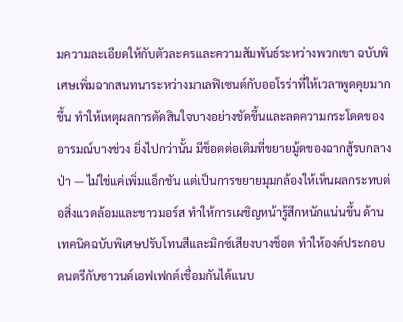มความละเอียดให้กับตัวละครและความสัมพันธ์ระหว่างพวกเขา ฉบับพิเศษเพิ่มฉากสนทนาระหว่างมาเลฟิเซนต์กับออโรร่าที่ให้เวลาพูดคุยมากขึ้น ทำให้เหตุผลการตัดสินใจบางอย่างชัดขึ้นและลดความกระโดดของอารมณ์บางช่วง ยิ่งไปกว่านั้น มีช็อตต่อเติมที่ขยายมู้ดของฉากสู้รบกลางป่า — ไม่ใช่แค่เพิ่มแอ็กชัน แต่เป็นการขยายมุมกล้องให้เห็นผลกระทบต่อสิ่งแวดล้อมและชาวมอร์ส ทำให้การเผชิญหน้ารู้สึกหนักแน่นขึ้น ด้านเทคนิคฉบับพิเศษปรับโทนสีและมิกซ์เสียงบางช็อต ทำให้องค์ประกอบดนตรีกับซาวนด์เอฟเฟกต์เชื่อมกันได้แนบ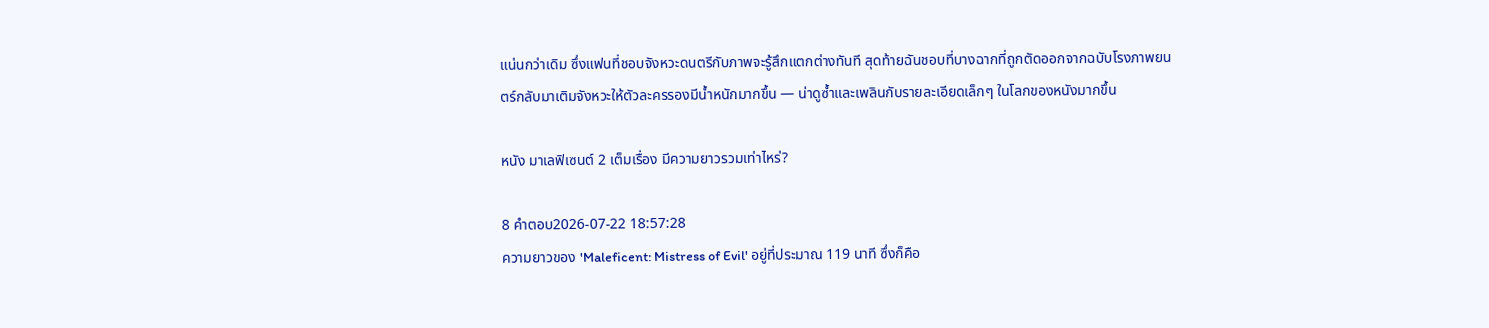แน่นกว่าเดิม ซึ่งแฟนที่ชอบจังหวะดนตรีกับภาพจะรู้สึกแตกต่างทันที สุดท้ายฉันชอบที่บางฉากที่ถูกตัดออกจากฉบับโรงภาพยนตร์กลับมาเติมจังหวะให้ตัวละครรองมีน้ำหนักมากขึ้น — น่าดูซ้ำและเพลินกับรายละเอียดเล็กๆ ในโลกของหนังมากขึ้น

หนัง มาเลฟิเซนต์ 2 เต็มเรื่อง มีความยาวรวมเท่าไหร่?

8 คำตอบ2026-07-22 18:57:28
ความยาวของ 'Maleficent: Mistress of Evil' อยู่ที่ประมาณ 119 นาที ซึ่งก็คือ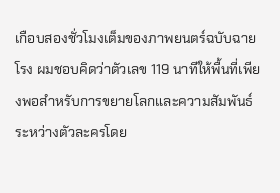เกือบสองชั่วโมงเต็มของภาพยนตร์ฉบับฉายโรง ผมชอบคิดว่าตัวเลข 119 นาทีให้พื้นที่เพียงพอสำหรับการขยายโลกและความสัมพันธ์ระหว่างตัวละครโดย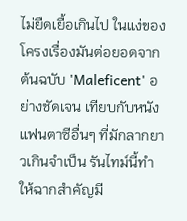ไม่ยืดเยื้อเกินไป ในแง่ของโครงเรื่องมันต่อยอดจากต้นฉบับ 'Maleficent' อย่างชัดเจน เทียบกับหนังแฟนตาซีอื่นๆ ที่มักลากยาวเกินจำเป็น รันไทม์นี้ทำให้ฉากสำคัญมี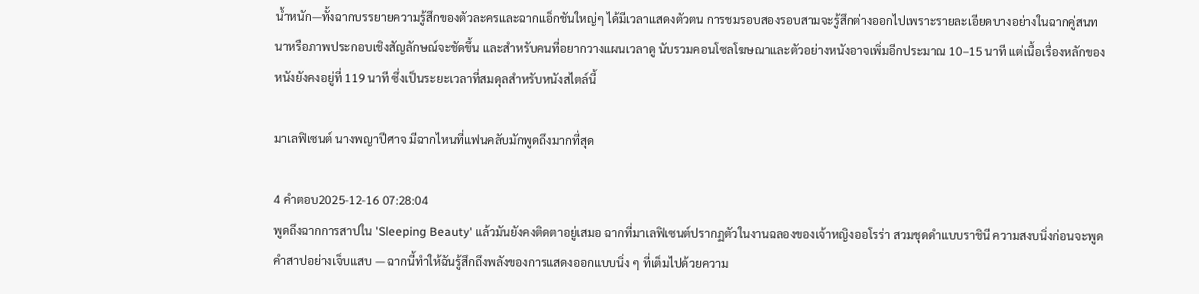น้ำหนัก—ทั้งฉากบรรยายความรู้สึกของตัวละครและฉากแอ็กชันใหญ่ๆ ได้มีเวลาแสดงตัวตน การชมรอบสองรอบสามจะรู้สึกต่างออกไปเพราะรายละเอียดบางอย่างในฉากคู่สนทนาหรือภาพประกอบเชิงสัญลักษณ์จะชัดขึ้น และสำหรับคนที่อยากวางแผนเวลาดู นับรวมคอนโซลโฆษณาและตัวอย่างหนังอาจเพิ่มอีกประมาณ 10–15 นาที แต่เนื้อเรื่องหลักของหนังยังคงอยู่ที่ 119 นาที ซึ่งเป็นระยะเวลาที่สมดุลสำหรับหนังสไตล์นี้

มาเลฟิเซนต์ นางพญาปีศาจ มีฉากไหนที่แฟนคลับมักพูดถึงมากที่สุด

4 คำตอบ2025-12-16 07:28:04
พูดถึงฉากการสาปใน 'Sleeping Beauty' แล้วมันยังคงติดตาอยู่เสมอ ฉากที่มาเลฟิเซนต์ปรากฏตัวในงานฉลองของเจ้าหญิงออโรร่า สวมชุดดำแบบราชินี ความสงบนิ่งก่อนจะพูดคำสาปอย่างเจ็บแสบ — ฉากนี้ทำให้ฉันรู้สึกถึงพลังของการแสดงออกแบบนิ่ง ๆ ที่เต็มไปด้วยความ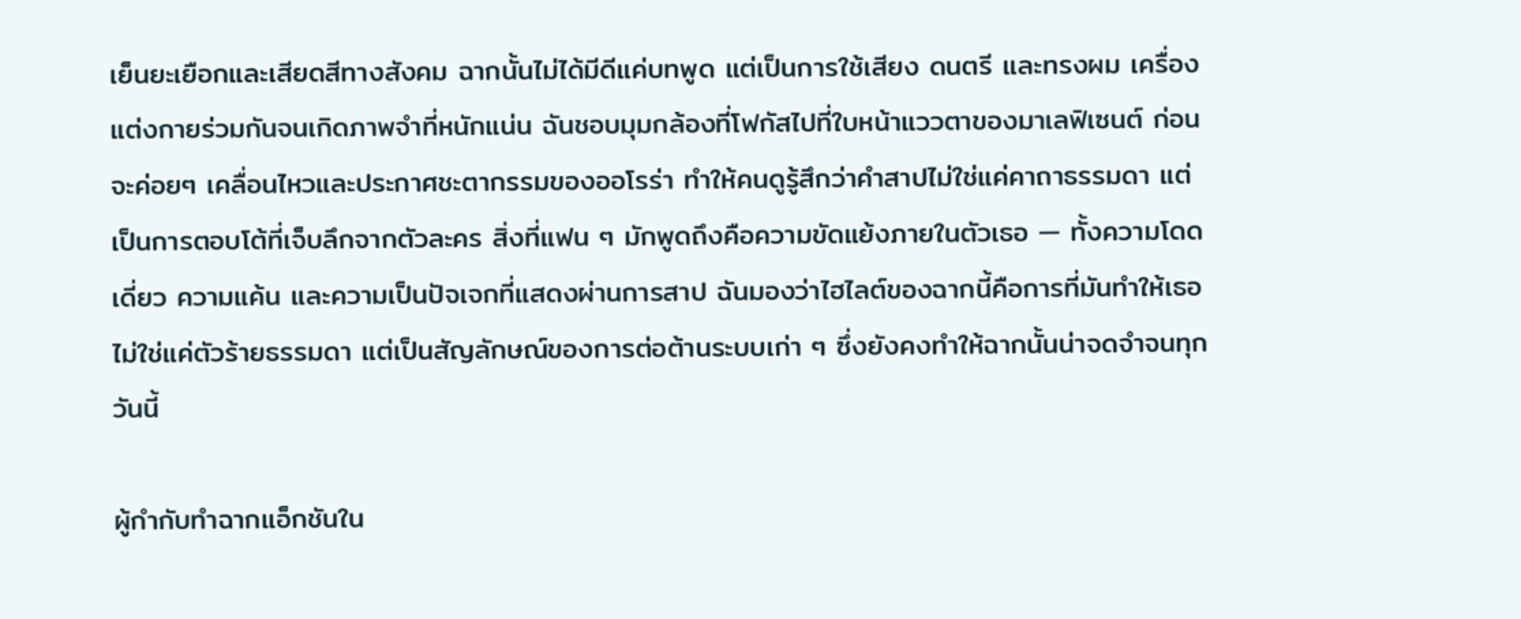เย็นยะเยือกและเสียดสีทางสังคม ฉากนั้นไม่ได้มีดีแค่บทพูด แต่เป็นการใช้เสียง ดนตรี และทรงผม เครื่องแต่งกายร่วมกันจนเกิดภาพจำที่หนักแน่น ฉันชอบมุมกล้องที่โฟกัสไปที่ใบหน้าแววตาของมาเลฟิเซนต์ ก่อนจะค่อยๆ เคลื่อนไหวและประกาศชะตากรรมของออโรร่า ทำให้คนดูรู้สึกว่าคำสาปไม่ใช่แค่คาถาธรรมดา แต่เป็นการตอบโต้ที่เจ็บลึกจากตัวละคร สิ่งที่แฟน ๆ มักพูดถึงคือความขัดแย้งภายในตัวเธอ — ทั้งความโดดเดี่ยว ความแค้น และความเป็นปัจเจกที่แสดงผ่านการสาป ฉันมองว่าไฮไลต์ของฉากนี้คือการที่มันทำให้เธอไม่ใช่แค่ตัวร้ายธรรมดา แต่เป็นสัญลักษณ์ของการต่อต้านระบบเก่า ๆ ซึ่งยังคงทำให้ฉากนั้นน่าจดจำจนทุกวันนี้

ผู้กำกับทำฉากแอ็กชันใน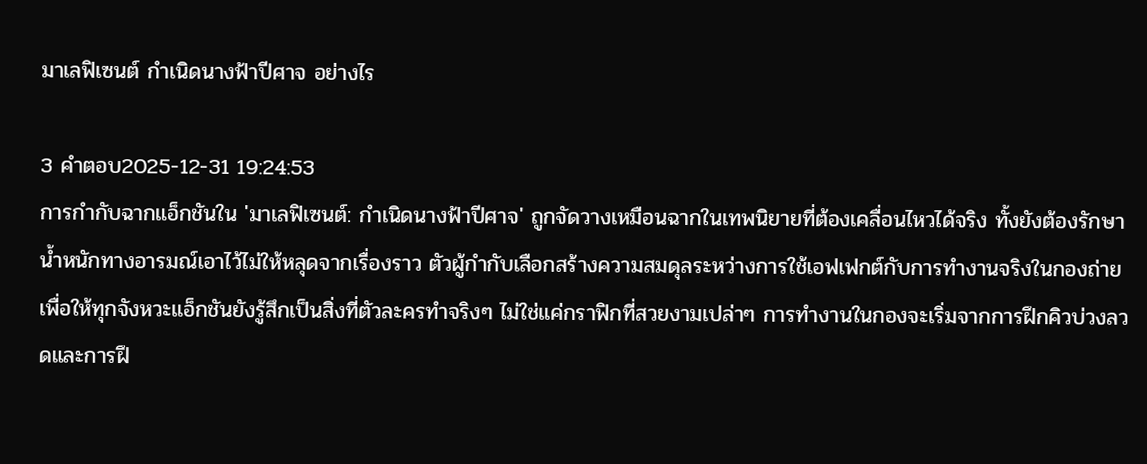มาเลฟิเซนต์ กำเนิดนางฟ้าปีศาจ อย่างไร

3 คำตอบ2025-12-31 19:24:53
การกำกับฉากแอ็กชันใน 'มาเลฟิเซนต์: กำเนิดนางฟ้าปีศาจ' ถูกจัดวางเหมือนฉากในเทพนิยายที่ต้องเคลื่อนไหวได้จริง ทั้งยังต้องรักษาน้ำหนักทางอารมณ์เอาไว้ไม่ให้หลุดจากเรื่องราว ตัวผู้กำกับเลือกสร้างความสมดุลระหว่างการใช้เอฟเฟกต์กับการทำงานจริงในกองถ่าย เพื่อให้ทุกจังหวะแอ็กชันยังรู้สึกเป็นสิ่งที่ตัวละครทำจริงๆ ไม่ใช่แค่กราฟิกที่สวยงามเปล่าๆ การทำงานในกองจะเริ่มจากการฝึกคิวบ่วงลวดและการฝึ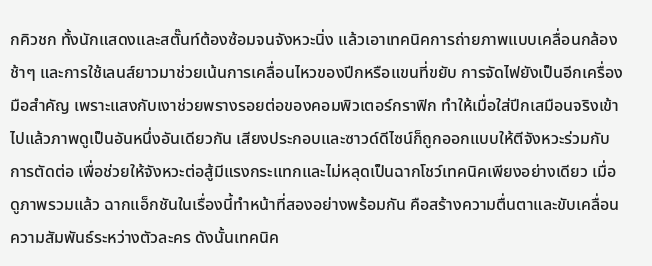กคิวชก ทั้งนักแสดงและสตั๊นท์ต้องซ้อมจนจังหวะนิ่ง แล้วเอาเทคนิคการถ่ายภาพแบบเคลื่อนกล้องช้าๆ และการใช้เลนส์ยาวมาช่วยเน้นการเคลื่อนไหวของปีกหรือแขนที่ขยับ การจัดไฟยังเป็นอีกเครื่องมือสำคัญ เพราะแสงกับเงาช่วยพรางรอยต่อของคอมพิวเตอร์กราฟิก ทำให้เมื่อใส่ปีกเสมือนจริงเข้าไปแล้วภาพดูเป็นอันหนึ่งอันเดียวกัน เสียงประกอบและซาวด์ดีไซน์ก็ถูกออกแบบให้ตีจังหวะร่วมกับการตัดต่อ เพื่อช่วยให้จังหวะต่อสู้มีแรงกระแทกและไม่หลุดเป็นฉากโชว์เทคนิคเพียงอย่างเดียว เมื่อดูภาพรวมแล้ว ฉากแอ็กชันในเรื่องนี้ทำหน้าที่สองอย่างพร้อมกัน คือสร้างความตื่นตาและขับเคลื่อนความสัมพันธ์ระหว่างตัวละคร ดังนั้นเทคนิค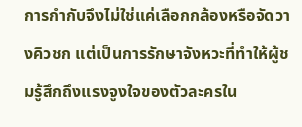การกำกับจึงไม่ใช่แค่เลือกกล้องหรือจัดวางคิวชก แต่เป็นการรักษาจังหวะที่ทำให้ผู้ชมรู้สึกถึงแรงจูงใจของตัวละครใน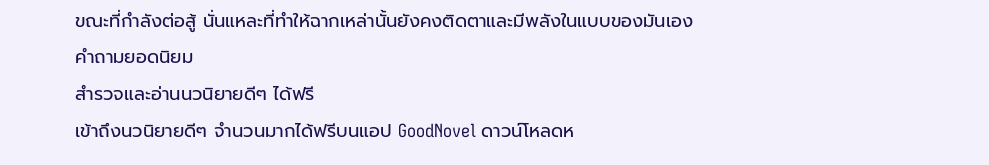ขณะที่กำลังต่อสู้ นั่นแหละที่ทำให้ฉากเหล่านั้นยังคงติดตาและมีพลังในแบบของมันเอง
คำถามยอดนิยม
สำรวจและอ่านนวนิยายดีๆ ได้ฟรี
เข้าถึงนวนิยายดีๆ จำนวนมากได้ฟรีบนแอป GoodNovel ดาวน์โหลดห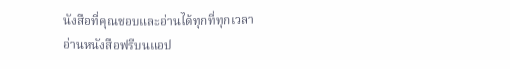นังสือที่คุณชอบและอ่านได้ทุกที่ทุกเวลา
อ่านหนังสือฟรีบนแอป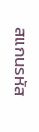สแกนรหัส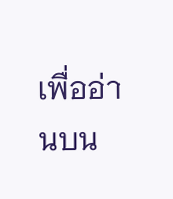เพื่ออ่านบน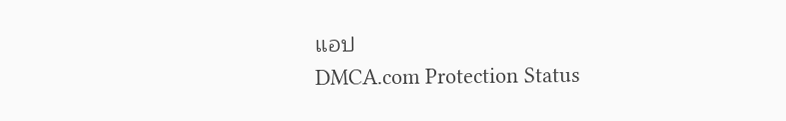แอป
DMCA.com Protection Status